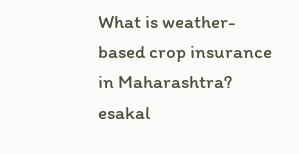What is weather-based crop insurance in Maharashtra?
esakal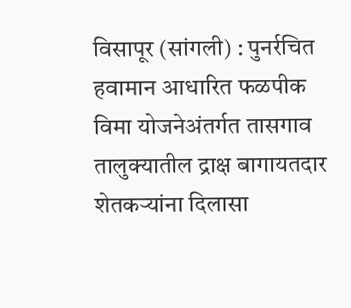विसापूर (सांगली) : पुनर्रचित हवामान आधारित फळपीक विमा योजनेअंतर्गत तासगाव तालुक्यातील द्राक्ष बागायतदार शेतकऱ्यांना दिलासा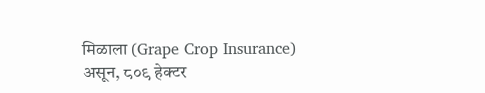मिळाला (Grape Crop Insurance) असून, ८०९ हेक्टर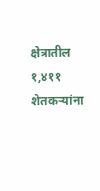क्षेत्रातील १,४११ शेतकऱ्यांना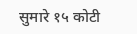सुमारे १५ कोटी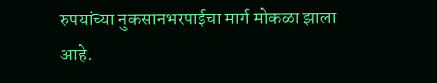रुपयांच्या नुकसानभरपाईचा मार्ग मोकळा झाला आहे.